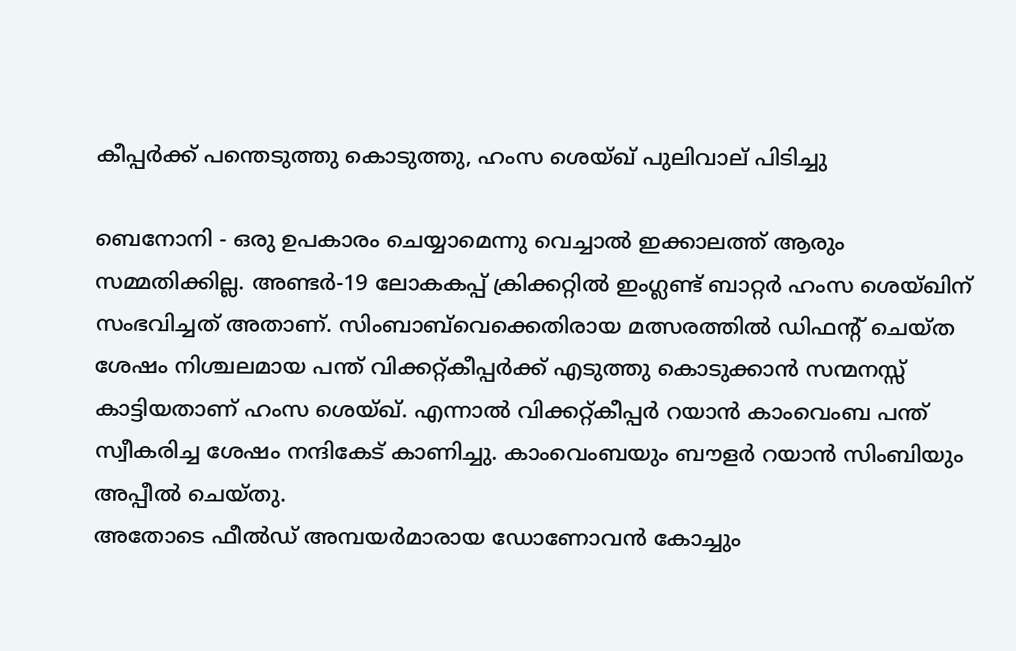കീപ്പര്‍ക്ക് പന്തെടുത്തു കൊടുത്തു, ഹംസ ശെയ്ഖ് പുലിവാല് പിടിച്ചു

ബെനോനി - ഒരു ഉപകാരം ചെയ്യാമെന്നു വെച്ചാല്‍ ഇക്കാലത്ത് ആരും സമ്മതിക്കില്ല. അണ്ടര്‍-19 ലോകകപ്പ് ക്രിക്കറ്റില്‍ ഇംഗ്ലണ്ട് ബാറ്റര്‍ ഹംസ ശെയ്ഖിന് സംഭവിച്ചത് അതാണ്. സിംബാബ്‌വെക്കെതിരായ മത്സരത്തില്‍ ഡിഫന്റ് ചെയ്ത ശേഷം നിശ്ചലമായ പന്ത് വിക്കറ്റ്കീപ്പര്‍ക്ക് എടുത്തു കൊടുക്കാന്‍ സന്മനസ്സ് കാട്ടിയതാണ് ഹംസ ശെയ്ഖ്. എന്നാല്‍ വിക്കറ്റ്കീപ്പര്‍ റയാന്‍ കാംവെംബ പന്ത് സ്വീകരിച്ച ശേഷം നന്ദികേട് കാണിച്ചു. കാംവെംബയും ബൗളര്‍ റയാന്‍ സിംബിയും അപ്പീല്‍ ചെയ്തു.
അതോടെ ഫീല്‍ഡ് അമ്പയര്‍മാരായ ഡോണോവന്‍ കോച്ചും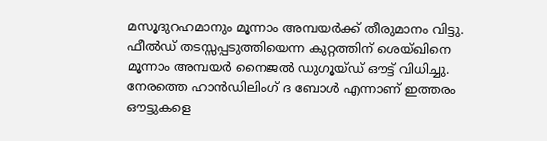മസൂദുറഹമാനും മൂന്നാം അമ്പയര്‍ക്ക് തീരുമാനം വിട്ടു. ഫീല്‍ഡ് തടസ്സപ്പടുത്തിയെന്ന കുറ്റത്തിന് ശെയ്ഖിനെ മൂന്നാം അമ്പയര്‍ നൈജല്‍ ഡുഗൂയ്ഡ് ഔട്ട് വിധിച്ചു. നേരത്തെ ഹാന്‍ഡിലിംഗ് ദ ബോള്‍ എന്നാണ് ഇത്തരം ഔട്ടുകളെ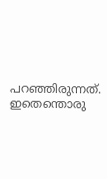പറഞ്ഞിരുന്നത്.
ഇതെന്തൊരു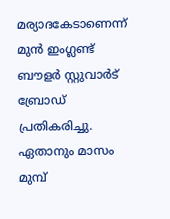മര്യാദകേടാണെന്ന് മുന്‍ ഇംഗ്ലണ്ട് ബൗളര്‍ സ്റ്റുവാര്‍ട് ബ്രോഡ് പ്രതികരിച്ചു. ഏതാനും മാസം മുമ്പ്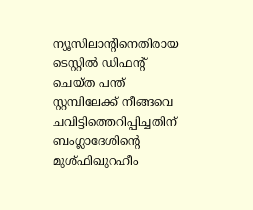ന്യൂസിലാന്റിനെതിരായ ടെസ്റ്റില്‍ ഡിഫന്റ് ചെയ്ത പന്ത് സ്റ്റമ്പിലേക്ക് നീങ്ങവെ ചവിട്ടിത്തെറിപ്പിച്ചതിന് ബംഗ്ലാദേശിന്റെ മുശ്ഫിഖുറഹീം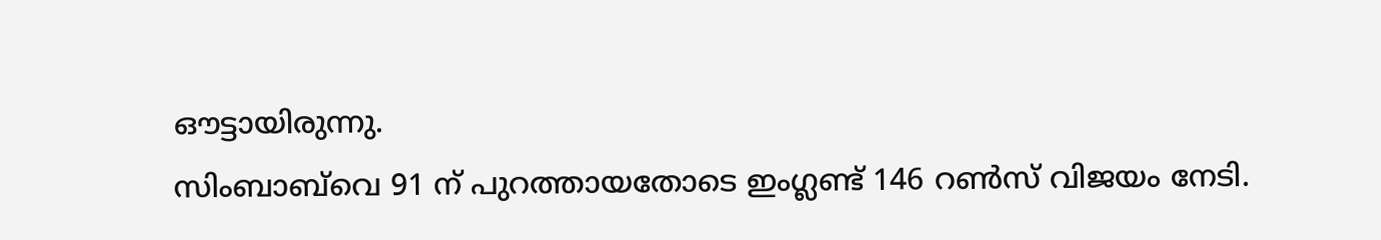ഔട്ടായിരുന്നു.
സിംബാബ്‌വെ 91 ന് പുറത്തായതോടെ ഇംഗ്ലണ്ട് 146 റണ്‍സ് വിജയം നേടി.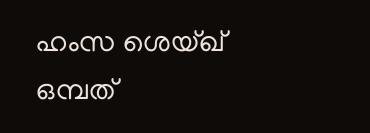ഹംസ ശെയ്ഖ് ഒമ്പത്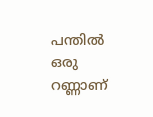പന്തില്‍ ഒരു റണ്ണാണ്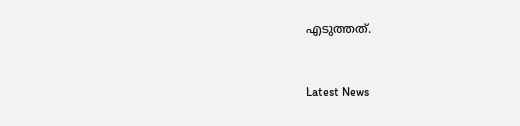എടുത്തത്.


Latest News